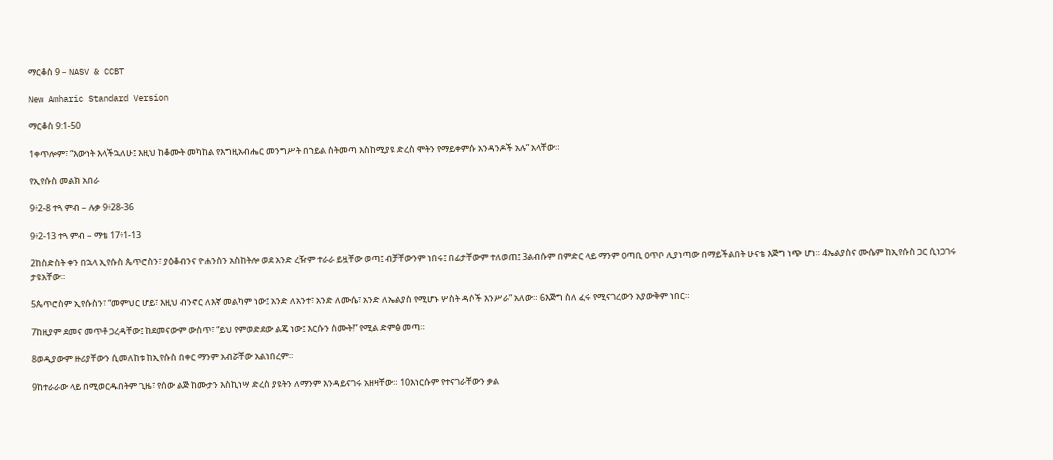ማርቆስ 9 – NASV & CCBT

New Amharic Standard Version

ማርቆስ 9:1-50

1ቀጥሎም፣ “እውነት እላችኋለሁ፤ እዚህ ከቆሙት መካከል የእግዚአብሔር መንግሥት በኀይል ስትመጣ እስከሚያዩ ድረስ ሞትን የማይቀምሱ አንዳንዶች አሉ” አላቸው።

የኢየሱስ መልክ አበራ

9፥2-8 ተጓ ምብ – ሉቃ 9፥28-36

9፥2-13 ተጓ ምብ – ማቴ 17፥1-13

2ከስድስት ቀን በኋላ ኢየሱስ ጴጥሮስን፣ ያዕቆብንና ዮሐንስን አስከትሎ ወደ አንድ ረዥም ተራራ ይዟቸው ወጣ፤ ብቻቸውንም ነበሩ፤ በፊታቸውም ተለወጠ፤ 3ልብሱም በምድር ላይ ማንም ዐጣቢ ዐጥቦ ሊያነጣው በማይችልበት ሁናቴ እጅግ ነጭ ሆነ። 4ኤልያስና ሙሴም ከኢየሱስ ጋር ሲነጋገሩ ታዩአቸው።

5ጴጥሮስም ኢየሱስን፣ “መምህር ሆይ፣ እዚህ ብንኖር ለእኛ መልካም ነው፤ አንድ ለአንተ፣ አንድ ለሙሴ፣ አንድ ለኤልያስ የሚሆኑ ሦስት ዳሶች እንሥራ” አለው። 6እጅግ ስለ ፈሩ የሚናገረውን አያውቅም ነበር።

7ከዚያም ደመና መጥቶ ጋረዳቸው፤ ከደመናውም ውስጥ፣ “ይህ የምወድደው ልጄ ነው፤ እርሱን ስሙት!” የሚል ድምፅ መጣ።

8ወዲያውም ዙሪያቸውን ሲመለከቱ ከኢየሱስ በቀር ማንም አብሯቸው አልነበረም።

9ከተራራው ላይ በሚወርዱበትም ጊዜ፣ የሰው ልጅ ከሙታን እስኪነሣ ድረስ ያዩትን ለማንም እንዳይናገሩ አዘዛቸው። 10እነርሱም የተናገራቸውን ቃል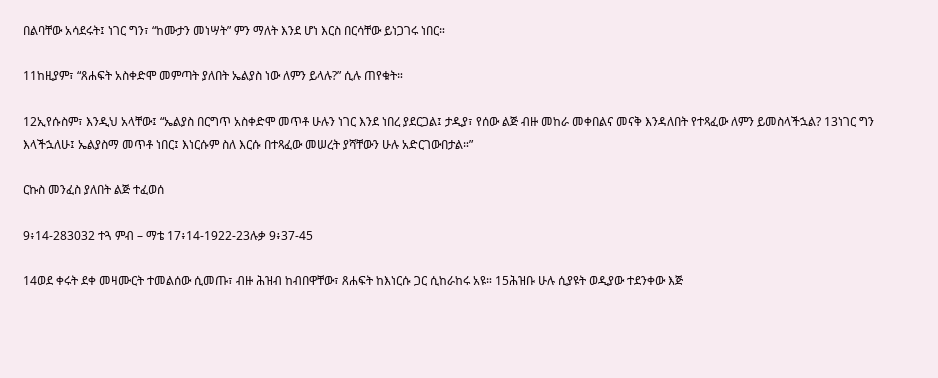በልባቸው አሳደሩት፤ ነገር ግን፣ “ከሙታን መነሣት” ምን ማለት እንደ ሆነ እርስ በርሳቸው ይነጋገሩ ነበር።

11ከዚያም፣ “ጸሐፍት አስቀድሞ መምጣት ያለበት ኤልያስ ነው ለምን ይላሉ?” ሲሉ ጠየቁት።

12ኢየሱስም፣ እንዲህ አላቸው፤ “ኤልያስ በርግጥ አስቀድሞ መጥቶ ሁሉን ነገር እንደ ነበረ ያደርጋል፤ ታዲያ፣ የሰው ልጅ ብዙ መከራ መቀበልና መናቅ እንዳለበት የተጻፈው ለምን ይመስላችኋል? 13ነገር ግን እላችኋለሁ፤ ኤልያስማ መጥቶ ነበር፤ እነርሱም ስለ እርሱ በተጻፈው መሠረት ያሻቸውን ሁሉ አድርገውበታል።”

ርኩስ መንፈስ ያለበት ልጅ ተፈወሰ

9፥14-283032 ተጓ ምብ – ማቴ 17፥14-1922-23ሉቃ 9፥37-45

14ወደ ቀሩት ደቀ መዛሙርት ተመልሰው ሲመጡ፣ ብዙ ሕዝብ ከብበዋቸው፣ ጸሐፍት ከእነርሱ ጋር ሲከራከሩ አዩ። 15ሕዝቡ ሁሉ ሲያዩት ወዲያው ተደንቀው እጅ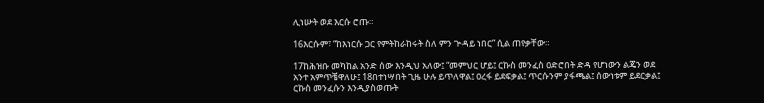ሊነሡት ወደ እርሱ ሮጡ።

16እርሱም፣ “ከእነርሱ ጋር የምትከራከሩት ስለ ምን ጕዳይ ነበር” ሲል ጠየቃቸው።

17ከሕዝቡ መካከል አንድ ሰው እንዲህ አለው፤ “መምህር ሆይ፤ ርኩስ መንፈስ ዐድሮበት ድዳ የሆነውን ልጄን ወደ አንተ አምጥቼዋለሁ፤ 18በተነሣበት ጊዜ ሁሉ ይጥለዋል፤ ዐረፋ ይደፍቃል፤ ጥርሱንም ያፋጫል፤ ሰውነቱም ይደርቃል፤ ርኩስ መንፈሱን እንዲያስወጡት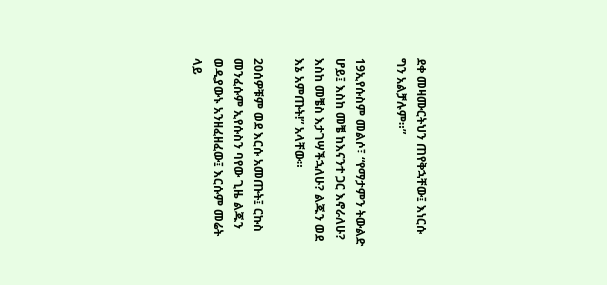ደቀ መዛሙርትህን ጠየቅኋቸው፤ እነርሱ ግን አልቻሉም።”

19ኢየሱስም መልሶ፣ “የማታምን ትውልድ ሆይ፤ እስከ መቼ ከእናንተ ጋር እኖራለሁ? እስከ መቼስ እታገሣችኋለሁ? ልጁን ወደ እኔ አምጡት!” አላቸው።

20ሰዎቹም ወደ እርሱ አመጡት፤ ርኩስ መንፈሱም ኢየሱስን ባየው ጊዜ ልጁን ወዲያውኑ አንዘፈዘፈው፤ እርሱም መሬት ላይ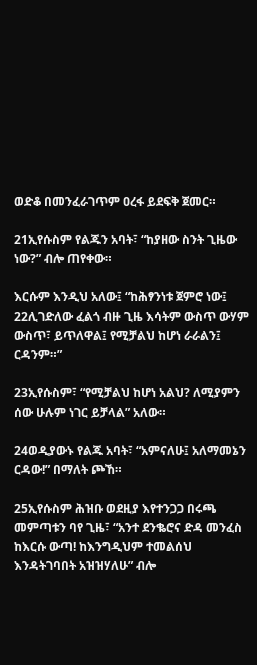ወድቆ በመንፈራገጥም ዐረፋ ይደፍቅ ጀመር።

21ኢየሱስም የልጁን አባት፣ “ከያዘው ስንት ጊዜው ነው?” ብሎ ጠየቀው።

እርሱም እንዲህ አለው፤ “ከሕፃንነቱ ጀምሮ ነው፤ 22ሊገድለው ፈልጎ ብዙ ጊዜ እሳትም ውስጥ ውሃም ውስጥ፣ ይጥለዋል፤ የሚቻልህ ከሆነ ራራልን፤ ርዳንም።”

23ኢየሱስም፣ “የሚቻልህ ከሆነ አልህ? ለሚያምን ሰው ሁሉም ነገር ይቻላል” አለው።

24ወዲያውኑ የልጁ አባት፣ “አምናለሁ፤ አለማመኔን ርዳው!” በማለት ጮኸ።

25ኢየሱስም ሕዝቡ ወደዚያ እየተንጋጋ በሩጫ መምጣቱን ባየ ጊዜ፣ “አንተ ደንቈሮና ድዳ መንፈስ ከእርሱ ውጣ! ከእንግዲህም ተመልሰህ እንዳትገባበት አዝዝሃለሁ” ብሎ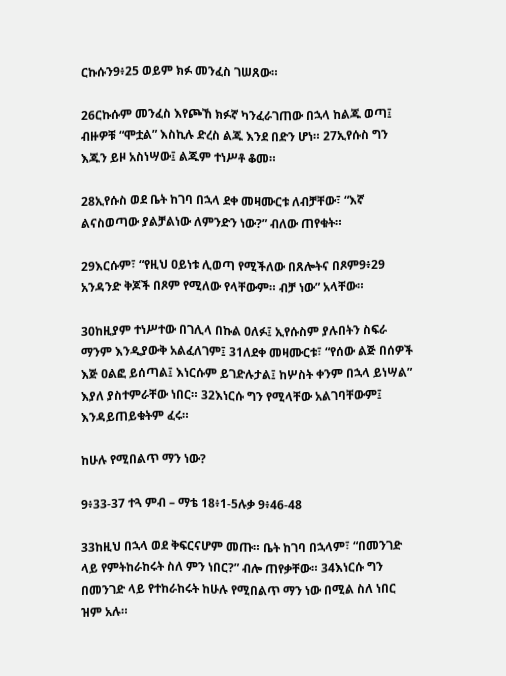ርኩሱን9፥25 ወይም ክፉ መንፈስ ገሠጸው።

26ርኩሱም መንፈስ እየጮኸ ክፉኛ ካንፈራገጠው በኋላ ከልጁ ወጣ፤ ብዙዎቹ “ሞቷል” እስኪሉ ድረስ ልጁ እንደ በድን ሆነ። 27ኢየሱስ ግን እጁን ይዞ አስነሣው፤ ልጁም ተነሥቶ ቆመ።

28ኢየሱስ ወደ ቤት ከገባ በኋላ ደቀ መዛሙርቱ ለብቻቸው፣ “እኛ ልናስወጣው ያልቻልነው ለምንድን ነው?” ብለው ጠየቁት።

29እርሱም፣ “የዚህ ዐይነቱ ሊወጣ የሚችለው በጸሎትና በጾም9፥29 አንዳንድ ቅጆች በጾም የሚለው የላቸውም። ብቻ ነው” አላቸው።

30ከዚያም ተነሥተው በገሊላ በኩል ዐለፉ፤ ኢየሱስም ያሉበትን ስፍራ ማንም እንዲያውቅ አልፈለገም፤ 31ለደቀ መዛሙርቱ፣ “የሰው ልጅ በሰዎች እጅ ዐልፎ ይሰጣል፤ እነርሱም ይገድሉታል፤ ከሦስት ቀንም በኋላ ይነሣል” እያለ ያስተምራቸው ነበር። 32እነርሱ ግን የሚላቸው አልገባቸውም፤ እንዳይጠይቁትም ፈሩ።

ከሁሉ የሚበልጥ ማን ነው?

9፥33-37 ተጓ ምብ – ማቴ 18፥1-5ሉቃ 9፥46-48

33ከዚህ በኋላ ወደ ቅፍርናሆም መጡ። ቤት ከገባ በኋላም፣ “በመንገድ ላይ የምትከራከሩት ስለ ምን ነበር?” ብሎ ጠየቃቸው። 34እነርሱ ግን በመንገድ ላይ የተከራከሩት ከሁሉ የሚበልጥ ማን ነው በሚል ስለ ነበር ዝም አሉ።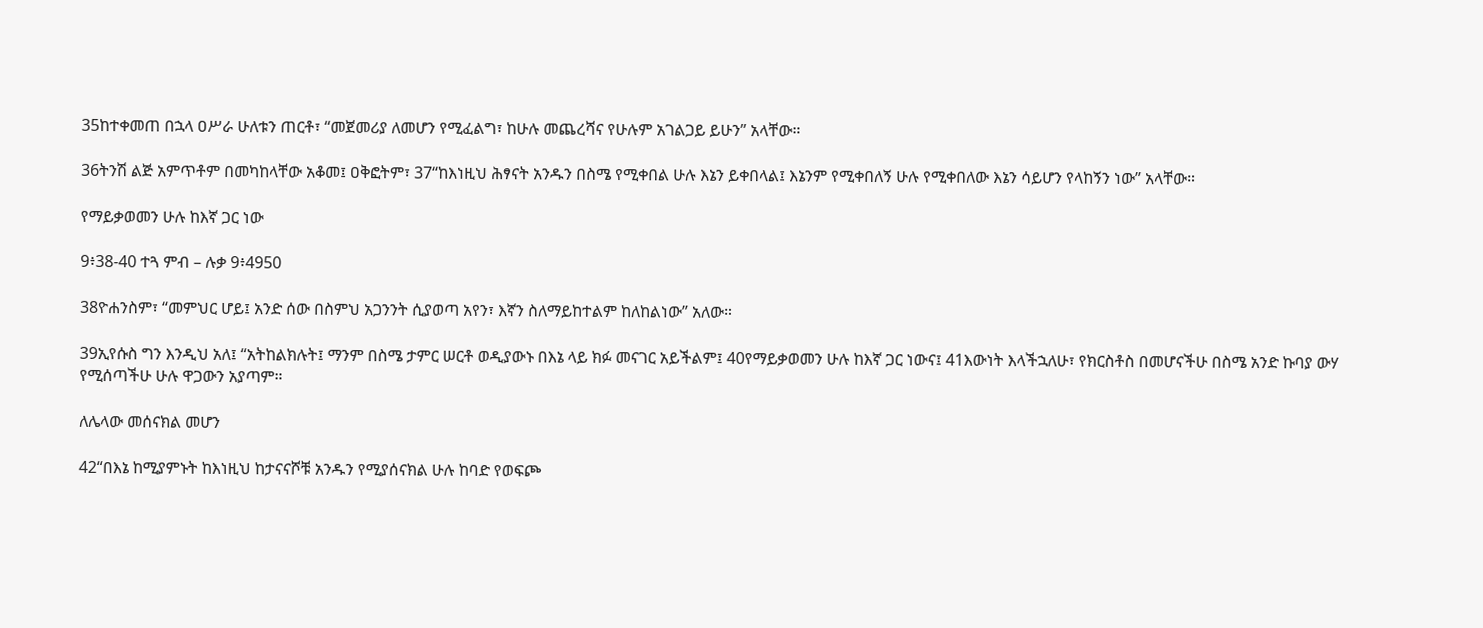35ከተቀመጠ በኋላ ዐሥራ ሁለቱን ጠርቶ፣ “መጀመሪያ ለመሆን የሚፈልግ፣ ከሁሉ መጨረሻና የሁሉም አገልጋይ ይሁን” አላቸው።

36ትንሽ ልጅ አምጥቶም በመካከላቸው አቆመ፤ ዐቅፎትም፣ 37“ከእነዚህ ሕፃናት አንዱን በስሜ የሚቀበል ሁሉ እኔን ይቀበላል፤ እኔንም የሚቀበለኝ ሁሉ የሚቀበለው እኔን ሳይሆን የላከኝን ነው” አላቸው።

የማይቃወመን ሁሉ ከእኛ ጋር ነው

9፥38-40 ተጓ ምብ – ሉቃ 9፥4950

38ዮሐንስም፣ “መምህር ሆይ፤ አንድ ሰው በስምህ አጋንንት ሲያወጣ አየን፣ እኛን ስለማይከተልም ከለከልነው” አለው።

39ኢየሱስ ግን እንዲህ አለ፤ “አትከልክሉት፤ ማንም በስሜ ታምር ሠርቶ ወዲያውኑ በእኔ ላይ ክፉ መናገር አይችልም፤ 40የማይቃወመን ሁሉ ከእኛ ጋር ነውና፤ 41እውነት እላችኋለሁ፣ የክርስቶስ በመሆናችሁ በስሜ አንድ ኩባያ ውሃ የሚሰጣችሁ ሁሉ ዋጋውን አያጣም።

ለሌላው መሰናክል መሆን

42“በእኔ ከሚያምኑት ከእነዚህ ከታናናሾቹ አንዱን የሚያሰናክል ሁሉ ከባድ የወፍጮ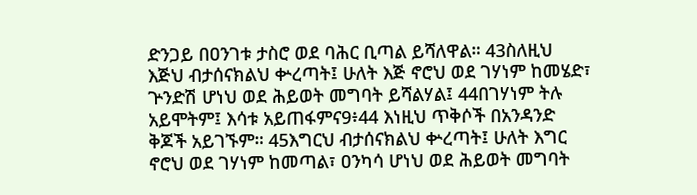ድንጋይ በዐንገቱ ታስሮ ወደ ባሕር ቢጣል ይሻለዋል። 43ስለዚህ እጅህ ብታሰናክልህ ቍረጣት፤ ሁለት እጅ ኖሮህ ወደ ገሃነም ከመሄድ፣ ጕንድሽ ሆነህ ወደ ሕይወት መግባት ይሻልሃል፤ 44በገሃነም ትሉ አይሞትም፤ እሳቱ አይጠፋምና9፥44 እነዚህ ጥቅሶች በአንዳንድ ቅጆች አይገኙም። 45እግርህ ብታሰናክልህ ቍረጣት፤ ሁለት እግር ኖሮህ ወደ ገሃነም ከመጣል፣ ዐንካሳ ሆነህ ወደ ሕይወት መግባት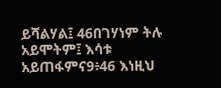ይሻልሃል፤ 46በገሃነም ትሉ አይሞትም፤ እሳቱ አይጠፋምና9፥46 እነዚህ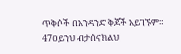ጥቅሶች በአንዳንድ ቅጆች አይገኙም። 47ዐይንህ ብታሰናክልህ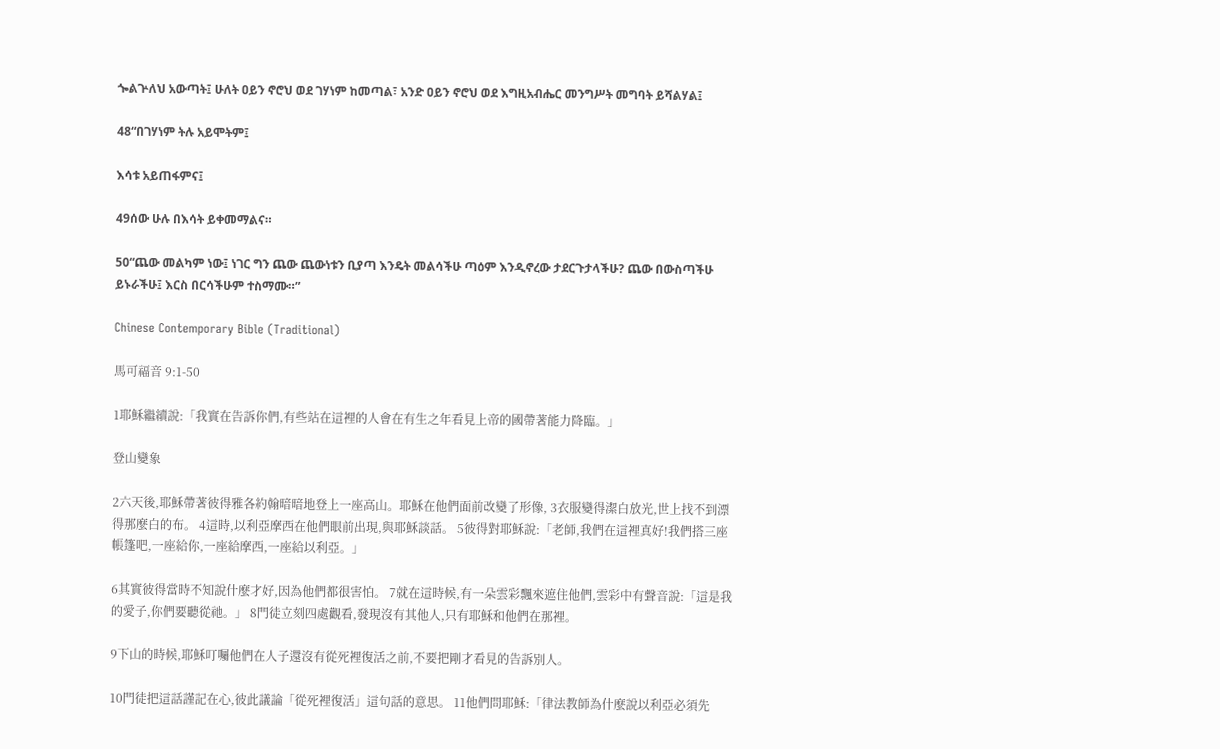ጐልጕለህ አውጣት፤ ሁለት ዐይን ኖሮህ ወደ ገሃነም ከመጣል፣ አንድ ዐይን ኖሮህ ወደ እግዚአብሔር መንግሥት መግባት ይሻልሃል፤

48“በገሃነም ትሉ አይሞትም፤

እሳቱ አይጠፋምና፤

49ሰው ሁሉ በእሳት ይቀመማልና።

50“ጨው መልካም ነው፤ ነገር ግን ጨው ጨውነቱን ቢያጣ እንዴት መልሳችሁ ጣዕም እንዲኖረው ታደርጉታላችሁ? ጨው በውስጣችሁ ይኑራችሁ፤ እርስ በርሳችሁም ተስማሙ።”

Chinese Contemporary Bible (Traditional)

馬可福音 9:1-50

1耶穌繼續說:「我實在告訴你們,有些站在這裡的人會在有生之年看見上帝的國帶著能力降臨。」

登山變象

2六天後,耶穌帶著彼得雅各約翰暗暗地登上一座高山。耶穌在他們面前改變了形像, 3衣服變得潔白放光,世上找不到漂得那麼白的布。 4這時,以利亞摩西在他們眼前出現,與耶穌談話。 5彼得對耶穌說:「老師,我們在這裡真好!我們搭三座帳篷吧,一座給你,一座給摩西,一座給以利亞。」

6其實彼得當時不知說什麼才好,因為他們都很害怕。 7就在這時候,有一朵雲彩飄來遮住他們,雲彩中有聲音說:「這是我的愛子,你們要聽從祂。」 8門徒立刻四處觀看,發現沒有其他人,只有耶穌和他們在那裡。

9下山的時候,耶穌叮囑他們在人子還沒有從死裡復活之前,不要把剛才看見的告訴別人。

10門徒把這話謹記在心,彼此議論「從死裡復活」這句話的意思。 11他們問耶穌:「律法教師為什麼說以利亞必須先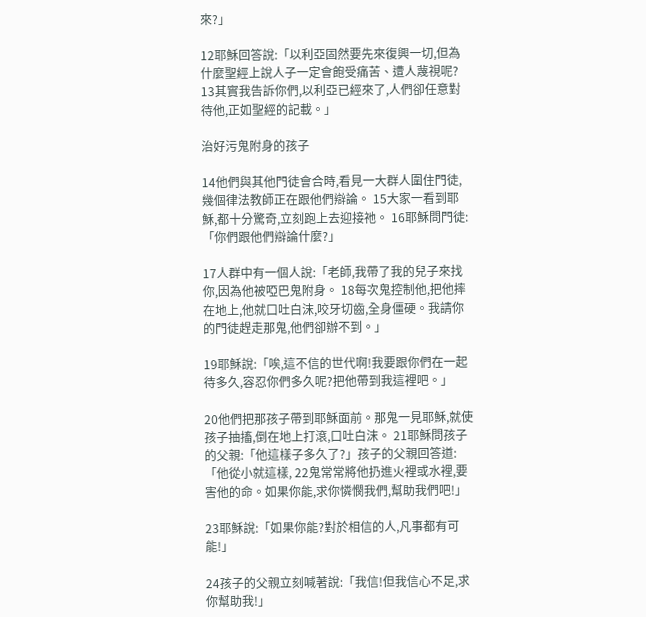來?」

12耶穌回答說:「以利亞固然要先來復興一切,但為什麼聖經上說人子一定會飽受痛苦、遭人蔑視呢? 13其實我告訴你們,以利亞已經來了,人們卻任意對待他,正如聖經的記載。」

治好污鬼附身的孩子

14他們與其他門徒會合時,看見一大群人圍住門徒,幾個律法教師正在跟他們辯論。 15大家一看到耶穌,都十分驚奇,立刻跑上去迎接祂。 16耶穌問門徒:「你們跟他們辯論什麼?」

17人群中有一個人說:「老師,我帶了我的兒子來找你,因為他被啞巴鬼附身。 18每次鬼控制他,把他摔在地上,他就口吐白沫,咬牙切齒,全身僵硬。我請你的門徒趕走那鬼,他們卻辦不到。」

19耶穌說:「唉,這不信的世代啊!我要跟你們在一起待多久,容忍你們多久呢?把他帶到我這裡吧。」

20他們把那孩子帶到耶穌面前。那鬼一見耶穌,就使孩子抽搐,倒在地上打滾,口吐白沫。 21耶穌問孩子的父親:「他這樣子多久了?」孩子的父親回答道:「他從小就這樣, 22鬼常常將他扔進火裡或水裡,要害他的命。如果你能,求你憐憫我們,幫助我們吧!」

23耶穌說:「如果你能?對於相信的人,凡事都有可能!」

24孩子的父親立刻喊著說:「我信!但我信心不足,求你幫助我!」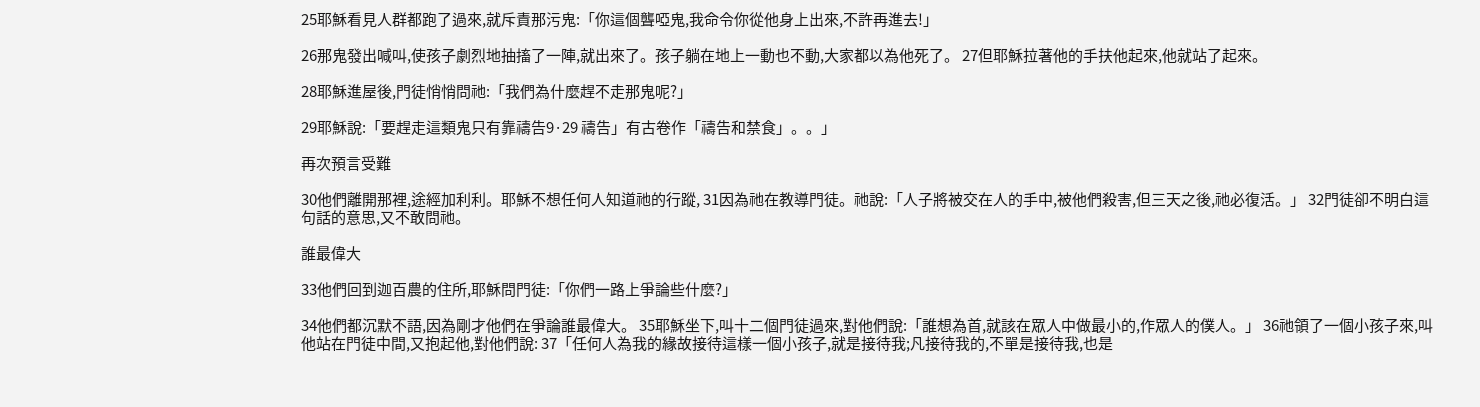25耶穌看見人群都跑了過來,就斥責那污鬼:「你這個聾啞鬼,我命令你從他身上出來,不許再進去!」

26那鬼發出喊叫,使孩子劇烈地抽搐了一陣,就出來了。孩子躺在地上一動也不動,大家都以為他死了。 27但耶穌拉著他的手扶他起來,他就站了起來。

28耶穌進屋後,門徒悄悄問祂:「我們為什麼趕不走那鬼呢?」

29耶穌說:「要趕走這類鬼只有靠禱告9·29 禱告」有古卷作「禱告和禁食」。。」

再次預言受難

30他們離開那裡,途經加利利。耶穌不想任何人知道祂的行蹤, 31因為祂在教導門徒。祂說:「人子將被交在人的手中,被他們殺害,但三天之後,祂必復活。」 32門徒卻不明白這句話的意思,又不敢問祂。

誰最偉大

33他們回到迦百農的住所,耶穌問門徒:「你們一路上爭論些什麼?」

34他們都沉默不語,因為剛才他們在爭論誰最偉大。 35耶穌坐下,叫十二個門徒過來,對他們說:「誰想為首,就該在眾人中做最小的,作眾人的僕人。」 36祂領了一個小孩子來,叫他站在門徒中間,又抱起他,對他們說: 37「任何人為我的緣故接待這樣一個小孩子,就是接待我;凡接待我的,不單是接待我,也是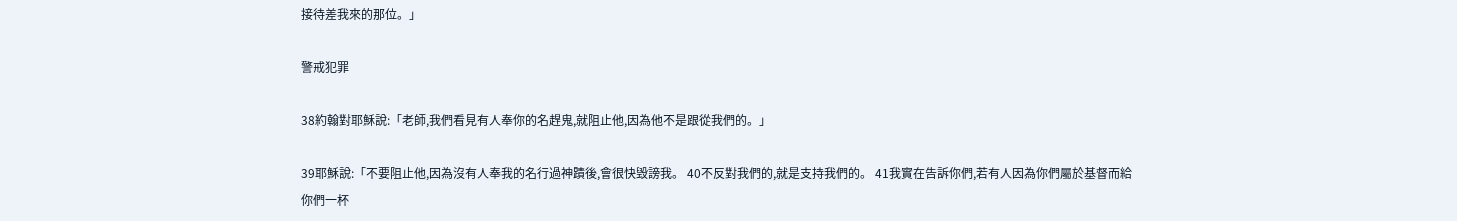接待差我來的那位。」

警戒犯罪

38約翰對耶穌說:「老師,我們看見有人奉你的名趕鬼,就阻止他,因為他不是跟從我們的。」

39耶穌說:「不要阻止他,因為沒有人奉我的名行過神蹟後,會很快毀謗我。 40不反對我們的,就是支持我們的。 41我實在告訴你們,若有人因為你們屬於基督而給你們一杯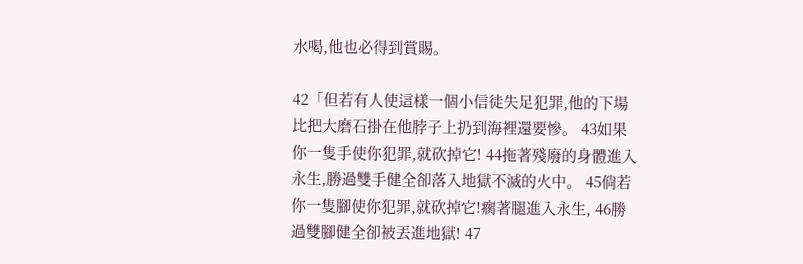水喝,他也必得到賞賜。

42「但若有人使這樣一個小信徒失足犯罪,他的下場比把大磨石掛在他脖子上扔到海裡還要慘。 43如果你一隻手使你犯罪,就砍掉它! 44拖著殘廢的身體進入永生,勝過雙手健全卻落入地獄不滅的火中。 45倘若你一隻腳使你犯罪,就砍掉它!瘸著腿進入永生, 46勝過雙腳健全卻被丟進地獄! 47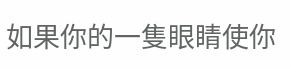如果你的一隻眼睛使你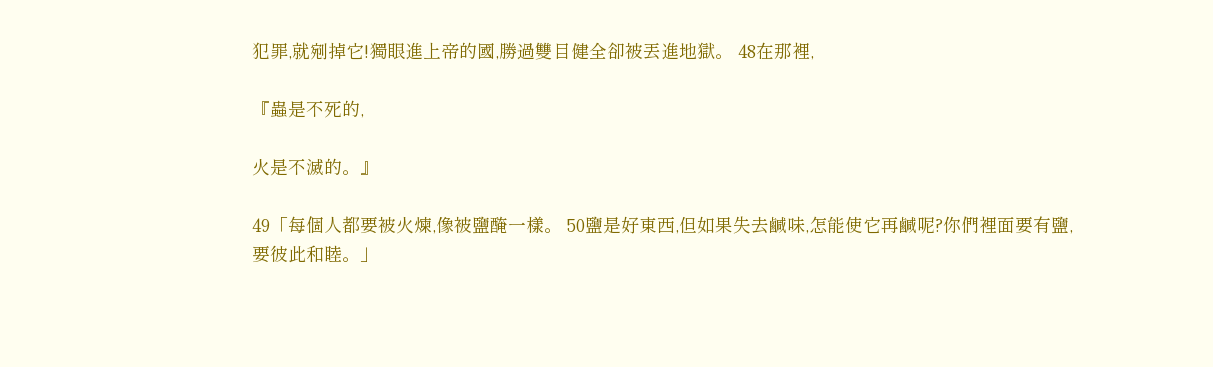犯罪,就剜掉它!獨眼進上帝的國,勝過雙目健全卻被丟進地獄。 48在那裡,

『蟲是不死的,

火是不滅的。』

49「每個人都要被火煉,像被鹽醃一樣。 50鹽是好東西,但如果失去鹹味,怎能使它再鹹呢?你們裡面要有鹽,要彼此和睦。」